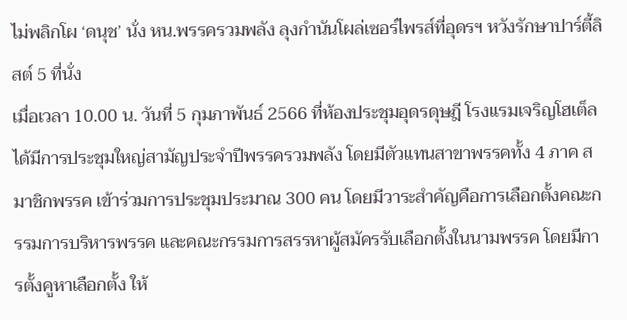ไม่พลิกโผ ‘ดนุช’ นั่ง หน.พรรครวมพลัง ลุงกำนันโผล่เซอร์ไพรส์ที่อุดรฯ หวังรักษาปาร์ตี้ลิสต์ 5 ที่นั่ง
เมื่อเวลา 10.00 น. วันที่ 5 กุมภาพันธ์ 2566 ที่ห้องประชุมอุดรดุษฎี โรงแรมเจริญโฮเต็ล ได้มีการประชุมใหญ่สามัญประจำปีพรรครวมพลัง โดยมีตัวแทนสาขาพรรคทั้ง 4 ภาค สมาชิกพรรค เข้าร่วมการประชุมประมาณ 300 คน โดยมีวาระสำคัญคือการเลือกตั้งคณะกรรมการบริหารพรรค และคณะกรรมการสรรหาผู้สมัครรับเลือกตั้งในนามพรรค โดยมีการตั้งคูหาเลือกตั้ง ให้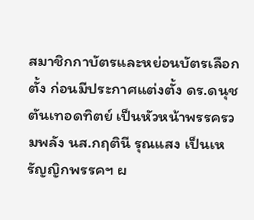สมาชิกกาบัตรและหย่อนบัตรเลือกตั้ง ก่อนมีประกาศแต่งตั้ง ดร.ดนุช ตันเทอดทิตย์ เป็นหัวหน้าพรรครวมพลัง นส.กฤตินี รุณแสง เป็นเหรัญญิกพรรคฯ ผ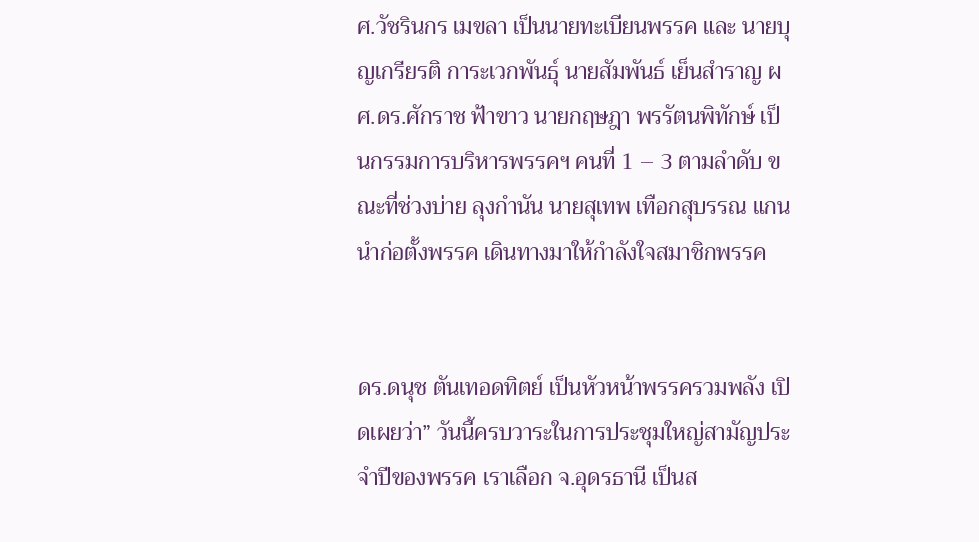ศ.วัชรินกร เมขลา เป็นนายทะเบียนพรรค และ นายบุญเกรียรติ การะเวกพันธุ์ นายสัมพันธ์ เย็นสำราญ ผศ.ดร.ศักราช ฟ้าขาว นายกฤษฎา พรรัตนพิทักษ์ เป็นกรรมการบริหารพรรคฯ คนที่ 1 – 3 ตามลำดับ ขณะที่ช่วงบ่าย ลุงกำนัน นายสุเทพ เทือกสุบรรณ แกนนำก่อตั้งพรรค เดินทางมาให้กำลังใจสมาชิกพรรค


ดร.ดนุช ตันเทอดทิตย์ เป็นหัวหน้าพรรครวมพลัง เปิดเผยว่า” วันนี้ครบวาระในการประชุมใหญ่สามัญประจำปีของพรรค เราเลือก จ.อุดรธานี เป็นส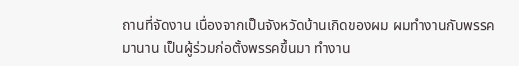ถานที่จัดงาน เนื่องจากเป็นจังหวัดบ้านเกิดของผม ผมทำงานกับพรรคมานาน เป็นผู้ร่วมก่อตั้งพรรคขึ้นมา ทำงาน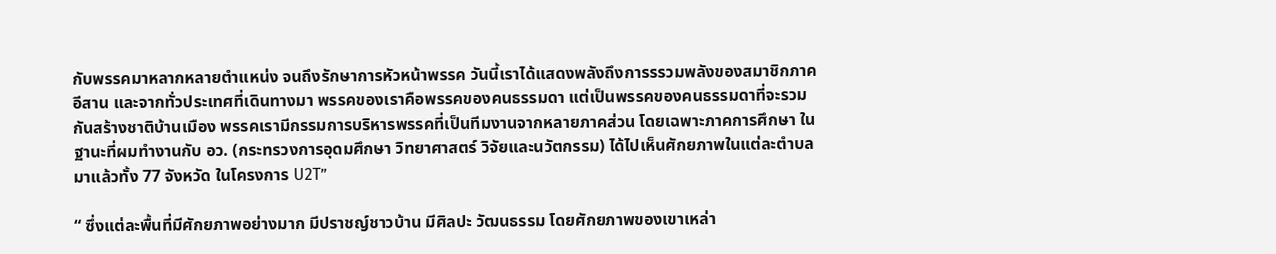กับพรรคมาหลากหลายตำแหน่ง จนถึงรักษาการหัวหน้าพรรค วันนี้เราได้แสดงพลังถึงการรรวมพลังของสมาชิกภาคอีสาน และจากทั่วประเทศที่เดินทางมา พรรคของเราคือพรรคของคนธรรมดา แต่เป็นพรรคของคนธรรมดาที่จะรวมกันสร้างชาติบ้านเมือง พรรคเรามีกรรมการบริหารพรรคที่เป็นทีมงานจากหลายภาคส่วน โดยเฉพาะภาคการศึกษา ในฐานะที่ผมทำงานกับ อว. (กระทรวงการอุดมศึกษา วิทยาศาสตร์ วิจัยและนวัตกรรม) ได้ไปเห็นศักยภาพในแต่ละตำบลมาแล้วทั้ง 77 จังหวัด ในโครงการ U2T”

“ ซึ่งแต่ละพื้นที่มีศักยภาพอย่างมาก มีปราชญ์ชาวบ้าน มีศิลปะ วัฒนธรรม โดยศักยภาพของเขาเหล่า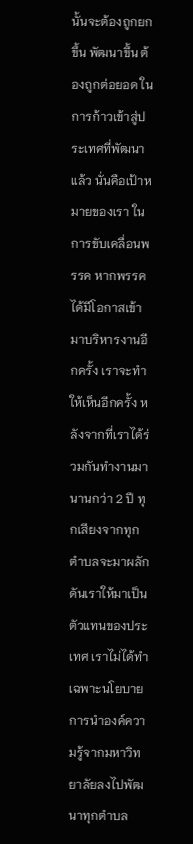นั้นจะต้องถูกยกขึ้น พัฒนาขึ้น ต้องถูกต่อยอด ในการก้าวเข้าสู่ประเทศที่พัฒนาแล้ว นั่นคือเป้าหมายของเรา ในการขับเคลื่อนพรรค หากพรรคได้มีโอกาสเข้ามาบริหารงานอีกครั้ง เราจะทำให้เห็นอีกครั้ง หลังจากที่เราได้ร่วมกันทำงานมานานกว่า 2 ปี ทุกเสียงจากทุกตำบลจะมาผลักดันเราให้มาเป็นตัวแทนของประเทศ เราไม่ได้ทำเฉพาะนโยบาย การนำองค์ความรู้จากมหาวิทยาลัยลงไปพัฒนาทุกตำบล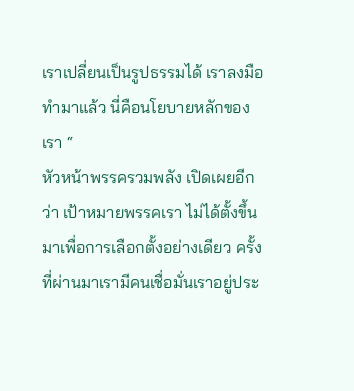เราเปลี่ยนเป็นรูปธรรมได้ เราลงมือทำมาแล้ว นี่คือนโยบายหลักของเรา “
หัวหน้าพรรครวมพลัง เปิดเผยอีกว่า เป้าหมายพรรคเรา ไม่ได้ตั้งขึ้นมาเพื่อการเลือกตั้งอย่างเดียว ครั้งที่ผ่านมาเรามีคนเชื่อมั่นเราอยู่ประ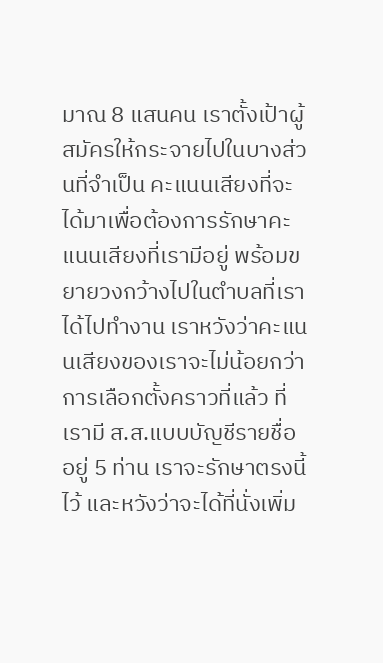มาณ 8 แสนคน เราตั้งเป้าผู้สมัครให้กระจายไปในบางส่วนที่จำเป็น คะแนนเสียงที่จะได้มาเพื่อต้องการรักษาคะแนนเสียงที่เรามีอยู่ พร้อมขยายวงกว้างไปในตำบลที่เราได้ไปทำงาน เราหวังว่าคะแนนเสียงของเราจะไม่น้อยกว่าการเลือกตั้งคราวที่แล้ว ที่เรามี ส.ส.แบบบัญชีรายชื่ออยู่ 5 ท่าน เราจะรักษาตรงนี้ไว้ และหวังว่าจะได้ที่นั่งเพิ่ม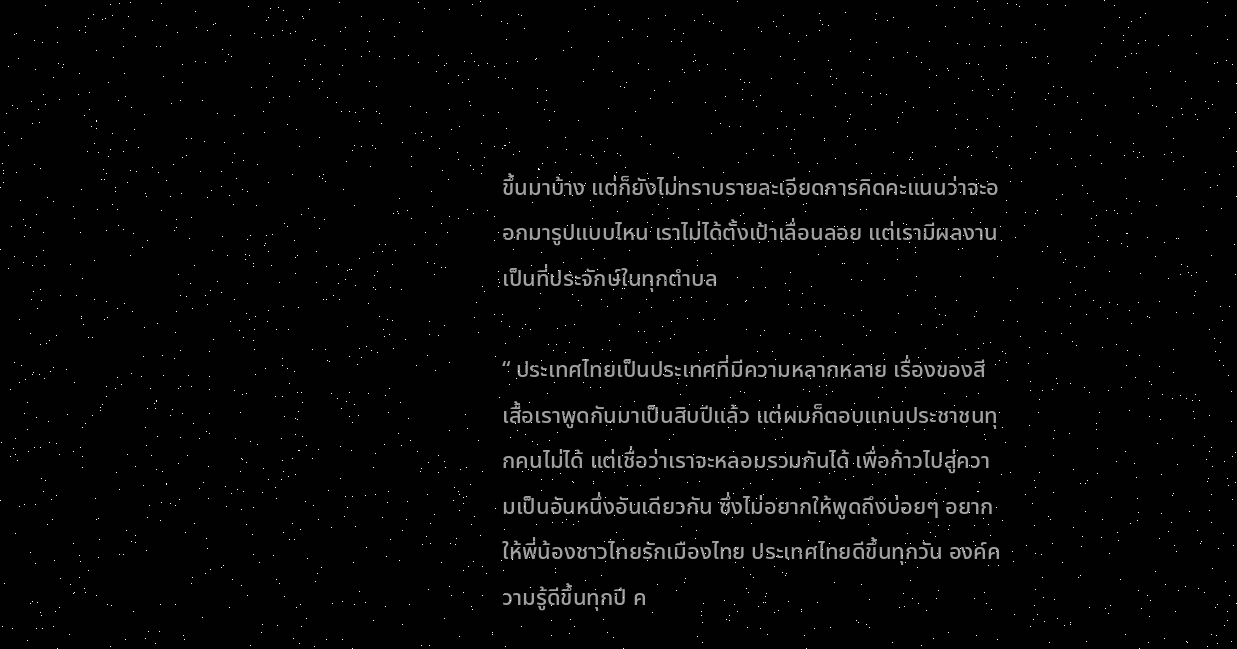ขึ้นมาบ้าง แต่ก็ยังไม่ทราบรายละเอียดการคิดคะแนนว่าจะออกมารูปแบบไหน เราไม่ได้ตั้งเป้าเลื่อนลอย แต่เรามีผลงานเป็นที่ประจักษ์ในทุกตำบล

“ ประเทศไทยเป็นประเทศที่มีความหลากหลาย เรื่องของสีเสื้อเราพูดกันมาเป็นสิบปีแล้ว แต่ผมก็ตอบแทนประชาชนทุกคนไม่ได้ แต่เชื่อว่าเราจะหลอมรวมกันได้ เพื่อก้าวไปสู่ความเป็นอันหนึ่งอันเดียวกัน ซึ่งไม่อยากให้พูดถึงบ่อยๆ อยากให้พี่น้องชาวไทยรักเมืองไทย ประเทศไทยดีขึ้นทุกวัน องค์ความรู้ดีขึ้นทุกปี ค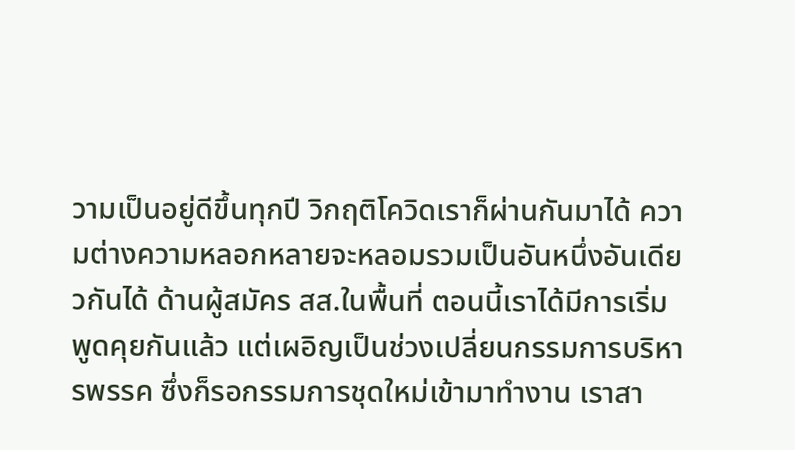วามเป็นอยู่ดีขึ้นทุกปี วิกฤติโควิดเราก็ผ่านกันมาได้ ความต่างความหลอกหลายจะหลอมรวมเป็นอันหนึ่งอันเดียวกันได้ ด้านผู้สมัคร สส.ในพื้นที่ ตอนนี้เราได้มีการเริ่มพูดคุยกันแล้ว แต่เผอิญเป็นช่วงเปลี่ยนกรรมการบริหารพรรค ซึ่งก็รอกรรมการชุดใหม่เข้ามาทำงาน เราสา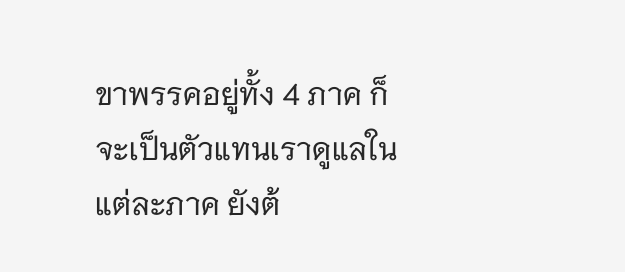ขาพรรคอยู่ทั้ง 4 ภาค ก็จะเป็นตัวแทนเราดูแลในแต่ละภาค ยังต้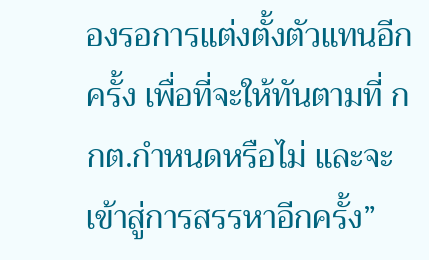องรอการแต่งตั้งตัวแทนอีกครั้ง เพื่อที่จะให้ทันตามที่ กกต.กำหนดหรือไม่ และจะเข้าสู่การสรรหาอีกครั้ง”